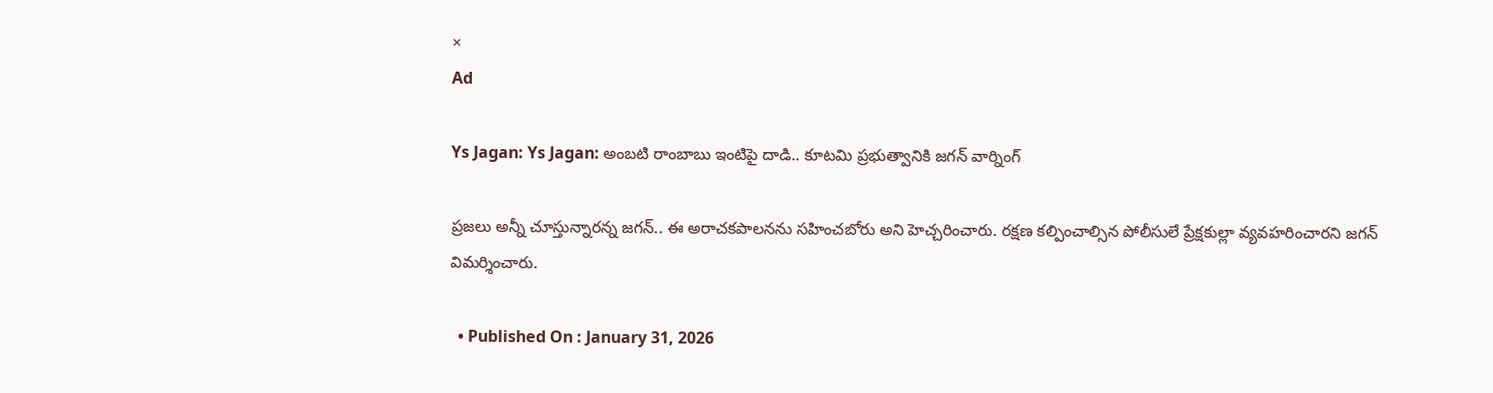×
Ad

Ys Jagan: Ys Jagan: అంబటి రాంబాబు ఇంటిపై దాడి.. కూటమి ప్రభుత్వానికి జగన్ వార్నింగ్

ప్రజలు అన్నీ చూస్తున్నారన్న జగన్.. ఈ అరాచకపాలనను సహించబోరు అని హెచ్చరించారు. రక్షణ కల్పించాల్సిన పోలీసులే ప్రేక్షకుల్లా వ్యవహరించారని జగన్‌ విమర్శించారు.

  • Published On : January 31, 2026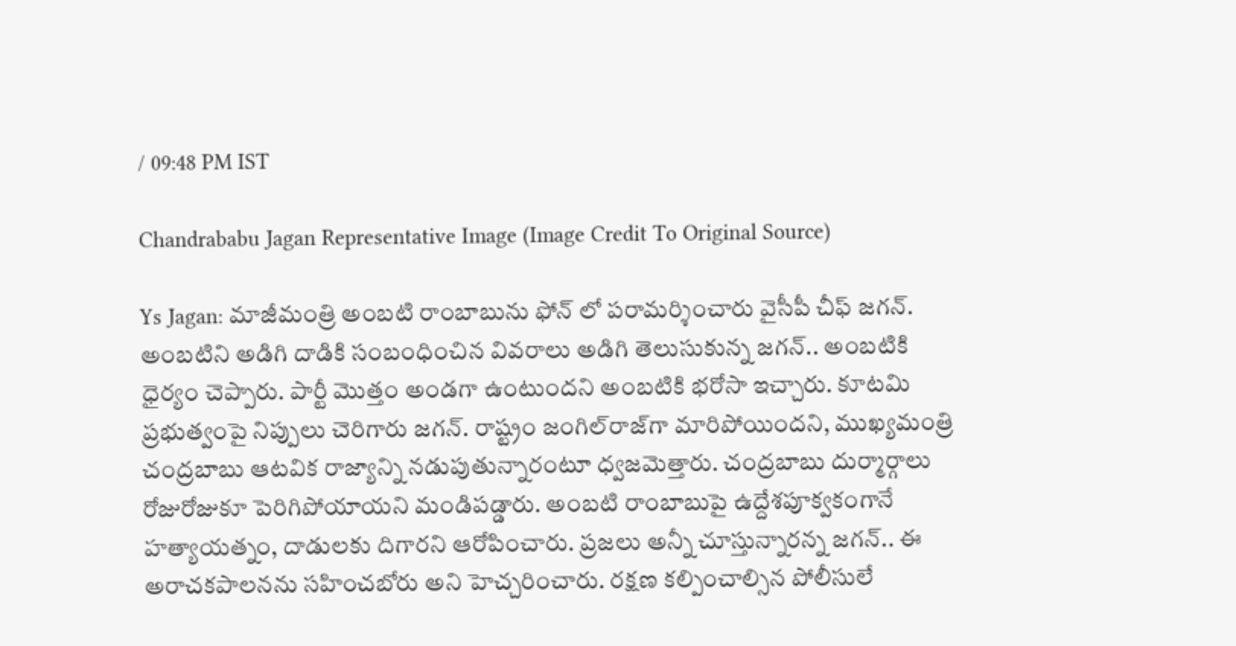/ 09:48 PM IST

Chandrababu Jagan Representative Image (Image Credit To Original Source)

Ys Jagan: మాజీమంత్రి అంబటి రాంబాబును ఫోన్ లో పరామర్శించారు వైసీపీ చీఫ్ జగన్. అంబటిని అడిగి దాడికి సంబంధించిన వివరాలు అడిగి తెలుసుకున్న జగన్.. అంబటికి ధైర్యం చెప్పారు. పార్టీ మొత్తం అండగా ఉంటుందని అంబటికి భరోసా ఇచ్చారు. కూటమి ప్రభుత్వంపై నిప్పులు చెరిగారు జగన్. రాష్ట్రం జంగిల్‌రాజ్‌గా మారిపోయిందని, ముఖ్యమంత్రి చంద్రబాబు ఆటవిక రాజ్యాన్ని నడుపుతున్నారంటూ ధ్వజమెత్తారు. చంద్రబాబు దుర్మార్గాలు రోజురోజుకూ పెరిగిపోయాయని మండిపడ్డారు. అంబటి రాంబాబుపై ఉద్దేశపూక్వకంగానే హత్యాయత్నం, దాడులకు దిగారని ఆరోపించారు. ప్రజలు అన్నీ చూస్తున్నారన్న జగన్.. ఈ అరాచకపాలనను సహించబోరు అని హెచ్చరించారు. రక్షణ కల్పించాల్సిన పోలీసులే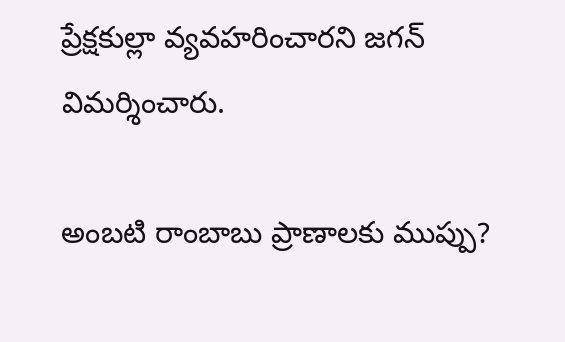ప్రేక్షకుల్లా వ్యవహరించారని జగన్‌ విమర్శించారు.

అంబటి రాంబాబు ప్రాణాలకు ముప్పు?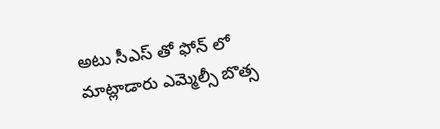అటు సీఎస్ తో ఫోన్ లో మాట్లాడారు ఎమ్మెల్సీ బొత్స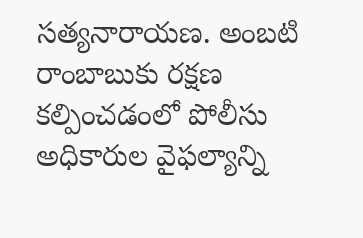సత్యనారాయణ. అంబటి రాంబాబుకు రక్షణ కల్పించడంలో పోలీసు అధికారుల వైఫల్యాన్ని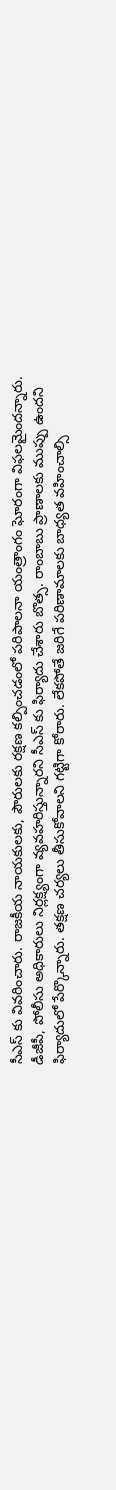సీఎస్ కు వివరించారు. రాజకీయ నాయకులకు, పౌరులకు రక్షణ కల్పించడంలో పరిపాలనా యంత్రాంగం ఘోరంగా విఫలమైందన్నారు. డీజీపీ, పోలీసు అధికారులు నిర్లక్ష్యంగా వ్యవహరిస్తున్నారని సీఎస్ కు ఫిర్యాదు చేశారు బొత్స. రాంబాబు ప్రాణాలకు ముప్పు ఉందని ఫిర్యాదులో పేర్కొన్నారు. తక్షణ చర్యలు తీసుకోవాలని గట్టిగా కోరారు. లేకపోతే జరిగే పరిణామాలకు బాధ్యత వహించాల్సి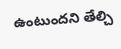ఉంటుందని తేల్చి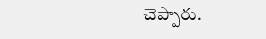చెప్పారు.